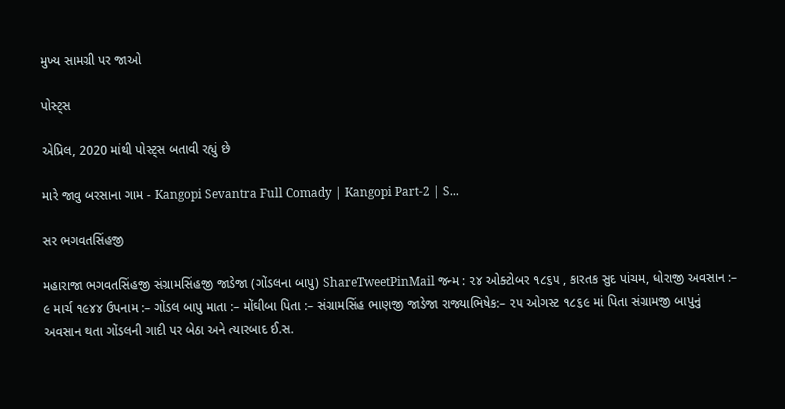મુખ્ય સામગ્રી પર જાઓ

પોસ્ટ્સ

એપ્રિલ, 2020 માંથી પોસ્ટ્સ બતાવી રહ્યું છે

મારે જાવુ બરસાના ગામ - Kangopi Sevantra Full Comady | Kangopi Part-2 | S...

સર ભગવતસિંહજી

મહારાજા ભગવતસિંહજી સંગ્રામસિંહજી જાડેજા (ગોંડલના બાપુ) ShareTweetPinMail જન્મ : ૨૪ ઓક્ટોબર ૧૮૬૫ , કારતક સુદ પાંચમ, ધોરાજી અવસાન :– ૯ માર્ચ ૧૯૪૪ ઉપનામ :– ગોંડલ બાપુ માતા :– મોંઘીબા પિતા :– સંગ્રામસિંહ ભાણજી જાડેજા રાજ્યાભિષેક:– ૨૫ ઓગસ્ટ ૧૮૬૯ માં પિતા સંગ્રામજી બાપુનું અવસાન થતા ગોંડલની ગાદી પર બેઠા અને ત્યારબાદ ઈ.સ.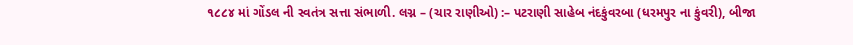૧૮૮૪ માં ગોંડલ ની સ્વતંત્ર સત્તા સંભાળી. લગ્ન – (ચાર રાણીઓ) :– પટરાણી સાહેબ નંદકુંવરબા (ધરમપુર ના કુંવરી), બીજા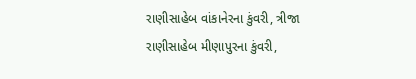રાણીસાહેબ વાંકાનેરના કુંવરી, ત્રીજા રાણીસાહેબ મીણાપુરના કુંવરી,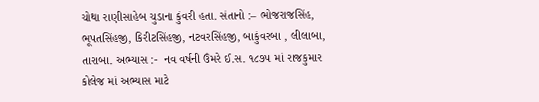ચોથા રાણીસાહેબ ચુડાના કુંવરી હતા. સંતાનો :– ભોજરાજસિંહ, ભૂપતસિંહજી, કિરીટસિંહજી, નટવરસિંહજી, બાકુંવરબા , લીલાબા, તારાબા. અભ્યાસ :-  નવ વર્ષની ઉંમરે ઈ.સ. ૧૮૭૫ માં રાજકુમાર કોલેજ માં અભ્યાસ માટે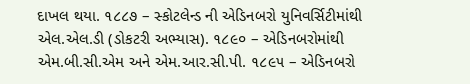દાખલ થયા. ૧૮૮૭ – સ્કોટલેન્ડ ની એડિનબરો યુનિવર્સિટીમાંથી એલ.એલ.ડી (ડોકટરી અભ્યાસ). ૧૮૯૦ – એડિનબરોમાંથી એમ.બી.સી.એમ અને એમ.આર.સી.પી. ૧૮૯૫ – એડિનબરો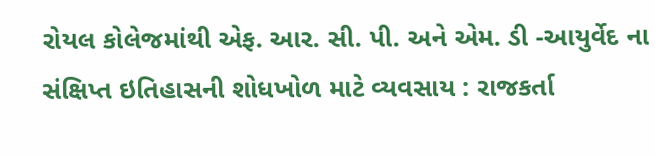રોયલ કોલેજમાંથી એફ. આર. સી. પી. અને એમ. ડી -આયુર્વેદ ના સંક્ષિપ્ત ઇતિહાસની શોધખોળ માટે વ્યવસાય : રાજકર્તા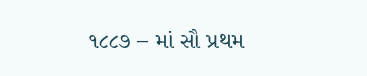૧૮૮૭ – માં સૌ પ્રથમ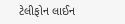ટેલીફોન લાઈન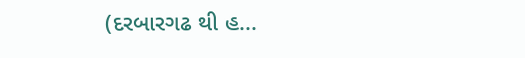(દરબારગઢ થી હ...